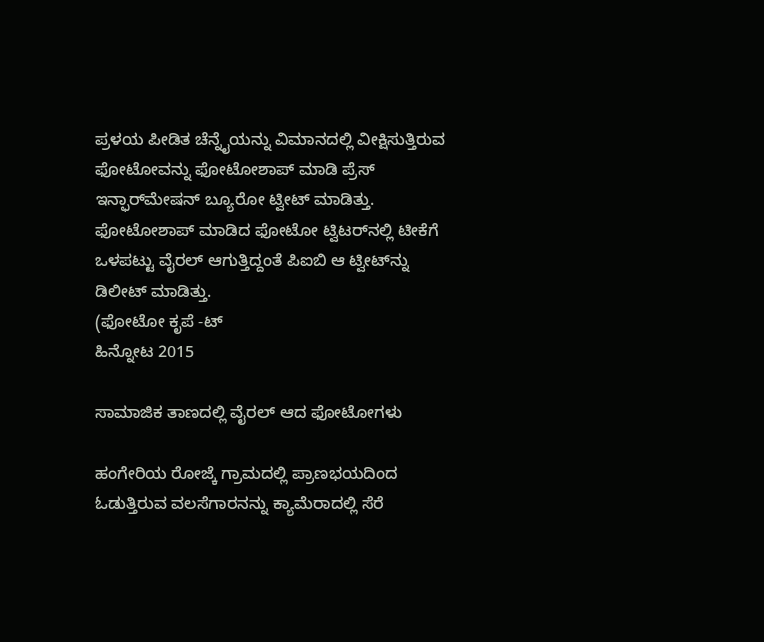ಪ್ರಳಯ ಪೀಡಿತ ಚೆನ್ನೈಯನ್ನು ವಿಮಾನದಲ್ಲಿ ವೀಕ್ಷಿಸುತ್ತಿರುವ ಫೋಟೋವನ್ನು ಫೋಟೋಶಾಪ್ ಮಾಡಿ ಪ್ರೆಸ್ ಇನ್ಫಾರ್‌ಮೇಷನ್ ಬ್ಯೂರೋ ಟ್ವೀಟ್ ಮಾಡಿತ್ತು. ಫೋಟೋಶಾಪ್ ಮಾಡಿದ ಫೋಟೋ ಟ್ವಿಟರ್‌ನಲ್ಲಿ ಟೀಕೆಗೆ ಒಳಪಟ್ಟು ವೈರಲ್ ಆಗುತ್ತಿದ್ದಂತೆ ಪಿಐಬಿ ಆ ಟ್ವೀಟ್‌ನ್ನು ಡಿಲೀಟ್ ಮಾಡಿತ್ತು.
(ಫೋಟೋ ಕೃಪೆ -ಟ್
ಹಿನ್ನೋಟ 2015

ಸಾಮಾಜಿಕ ತಾಣದಲ್ಲಿ ವೈರಲ್ ಆದ ಫೋಟೋಗಳು

ಹಂಗೇರಿಯ ರೋಜ್ಕೆ ಗ್ರಾಮದಲ್ಲಿ ಪ್ರಾಣಭಯದಿಂದ ಓಡುತ್ತಿರುವ ವಲಸೆಗಾರನನ್ನು ಕ್ಯಾಮೆರಾದಲ್ಲಿ ಸೆರೆ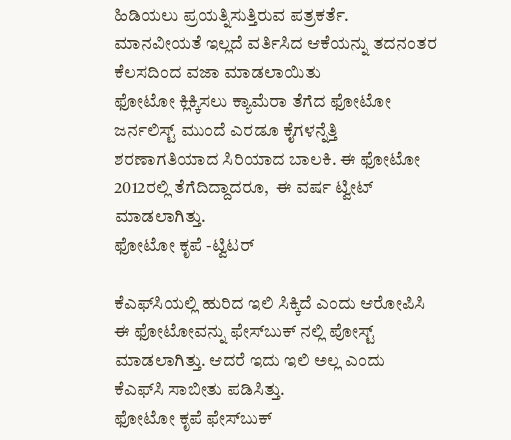ಹಿಡಿಯಲು ಪ್ರಯತ್ನಿಸುತ್ತಿರುವ ಪತ್ರಕರ್ತೆ. ಮಾನವೀಯತೆ ಇಲ್ಲದೆ ವರ್ತಿಸಿದ ಆಕೆಯನ್ನು ತದನಂತರ ಕೆಲಸದಿಂದ ವಜಾ ಮಾಡಲಾಯಿತು
ಫೋಟೋ ಕ್ಲಿಕ್ಕಿಸಲು ಕ್ಯಾಮೆರಾ ತೆಗೆದ ಫೋಟೋ ಜರ್ನಲಿಸ್ಟ್ ಮುಂದೆ ಎರಡೂ ಕೈಗಳನ್ನೆತ್ತಿ ಶರಣಾಗತಿಯಾದ ಸಿರಿಯಾದ ಬಾಲಕಿ. ಈ ಫೋಟೋ 2012ರಲ್ಲಿ ತೆಗೆದಿದ್ದಾದರೂ,  ಈ ವರ್ಷ ಟ್ವೀಟ್ ಮಾಡಲಾಗಿತ್ತು.
ಫೋಟೋ ಕೃಪೆ -ಟ್ವಿಟರ್

ಕೆಎಫ್‌ಸಿಯಲ್ಲಿ ಹುರಿದ ಇಲಿ ಸಿಕ್ಕಿದೆ ಎಂದು ಆರೋಪಿಸಿ ಈ ಫೋಟೋವನ್ನು ಫೇಸ್‌ಬುಕ್ ನಲ್ಲಿ ಪೋಸ್ಟ್ ಮಾಡಲಾಗಿತ್ತು. ಆದರೆ ಇದು ಇಲಿ ಅಲ್ಲ ಎಂದು ಕೆಎಫ್‌ಸಿ ಸಾಬೀತು ಪಡಿಸಿತ್ತು.
ಫೋಟೋ ಕೃಪೆ ಫೇಸ್‌ಬುಕ್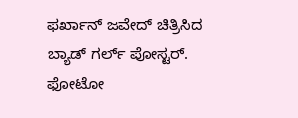ಫರ್ಖಾನ್ ಜವೇದ್ ಚಿತ್ರಿಸಿದ ಬ್ಯಾಡ್ ಗರ್ಲ್ ಪೋಸ್ಟರ್.
ಫೋಟೋ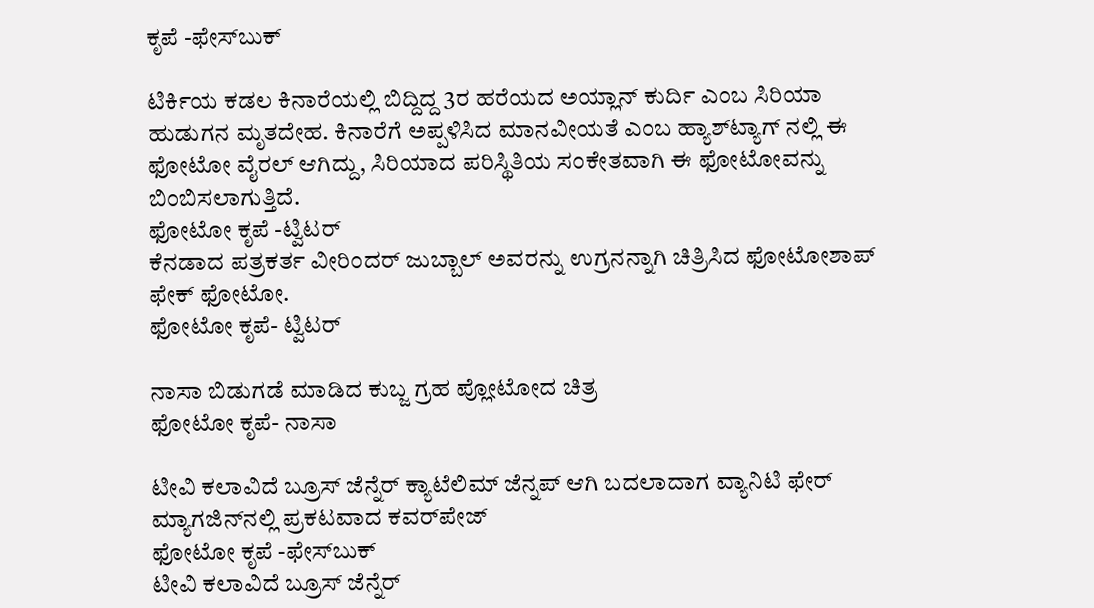ಕೃಪೆ -ಫೇಸ್‌ಬುಕ್

ಟಿರ್ಕಿಯ ಕಡಲ ಕಿನಾರೆಯಲ್ಲಿ ಬಿದ್ದಿದ್ದ 3ರ ಹರೆಯದ ಅಯ್ಲಾನ್ ಕುರ್ದಿ ಎಂಬ ಸಿರಿಯಾ ಹುಡುಗನ ಮೃತದೇಹ. ಕಿನಾರೆಗೆ ಅಪ್ಪಳಿಸಿದ ಮಾನವೀಯತೆ ಎಂಬ ಹ್ಯಾಶ್‌ಟ್ಯಾಗ್ ನಲ್ಲಿ ಈ ಫೋಟೋ ವೈರಲ್ ಆಗಿದ್ದು, ಸಿರಿಯಾದ ಪರಿಸ್ಥಿತಿಯ ಸಂಕೇತವಾಗಿ ಈ ಫೋಟೋವನ್ನು ಬಿಂಬಿಸಲಾಗುತ್ತಿದೆ.
ಫೋಟೋ ಕೃಪೆ -ಟ್ವಿಟರ್
ಕೆನಡಾದ ಪತ್ರಕರ್ತ ವೀರಿಂದರ್ ಜುಬ್ಬಾಲ್ ಅವರನ್ನು ಉಗ್ರನನ್ನಾಗಿ ಚಿತ್ರಿಸಿದ ಫೋಟೋಶಾಪ್ ಫೇಕ್ ಫೋಟೋ.
ಫೋಟೋ ಕೃಪೆ- ಟ್ವಿಟರ್

ನಾಸಾ ಬಿಡುಗಡೆ ಮಾಡಿದ ಕುಬ್ಜ ಗ್ರಹ ಪ್ಲೋಟೋದ ಚಿತ್ರ
ಫೋಟೋ ಕೃಪೆ- ನಾಸಾ

ಟೀವಿ ಕಲಾವಿದೆ ಬ್ರೂಸ್ ಜೆನ್ನೆರ್ ಕ್ಯಾಟೆಲಿಮ್ ಜೆನ್ನಪ್ ಆಗಿ ಬದಲಾದಾಗ ವ್ಯಾನಿಟಿ ಫೇರ್ ಮ್ಯಾಗಜಿನ್‌ನಲ್ಲಿ ಪ್ರಕಟವಾದ ಕವರ್‌ಪೇಜ್
ಫೋಟೋ ಕೃಪೆ -ಫೇಸ್‌ಬುಕ್
ಟೀವಿ ಕಲಾವಿದೆ ಬ್ರೂಸ್ ಜೆನ್ನೆರ್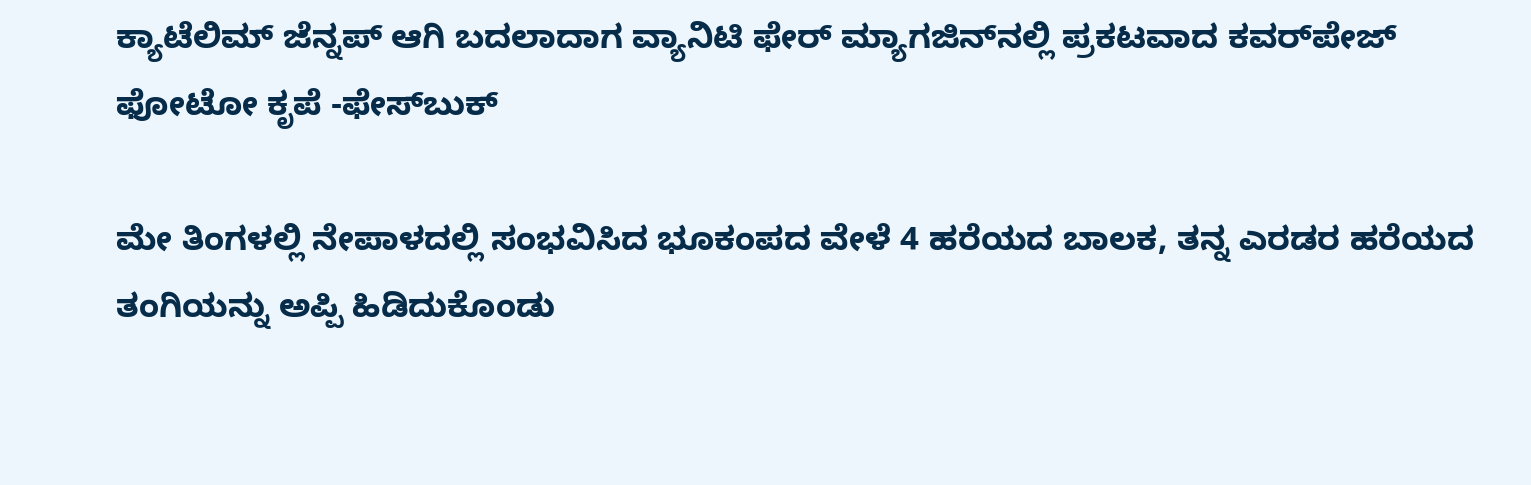ಕ್ಯಾಟೆಲಿಮ್ ಜೆನ್ನಪ್ ಆಗಿ ಬದಲಾದಾಗ ವ್ಯಾನಿಟಿ ಫೇರ್ ಮ್ಯಾಗಜಿನ್‌ನಲ್ಲಿ ಪ್ರಕಟವಾದ ಕವರ್‌ಪೇಜ್
ಫೋಟೋ ಕೃಪೆ -ಫೇಸ್‌ಬುಕ್

ಮೇ ತಿಂಗಳಲ್ಲಿ ನೇಪಾಳದಲ್ಲಿ ಸಂಭವಿಸಿದ ಭೂಕಂಪದ ವೇಳೆ 4 ಹರೆಯದ ಬಾಲಕ, ತನ್ನ ಎರಡರ ಹರೆಯದ ತಂಗಿಯನ್ನು ಅಪ್ಪಿ ಹಿಡಿದುಕೊಂಡು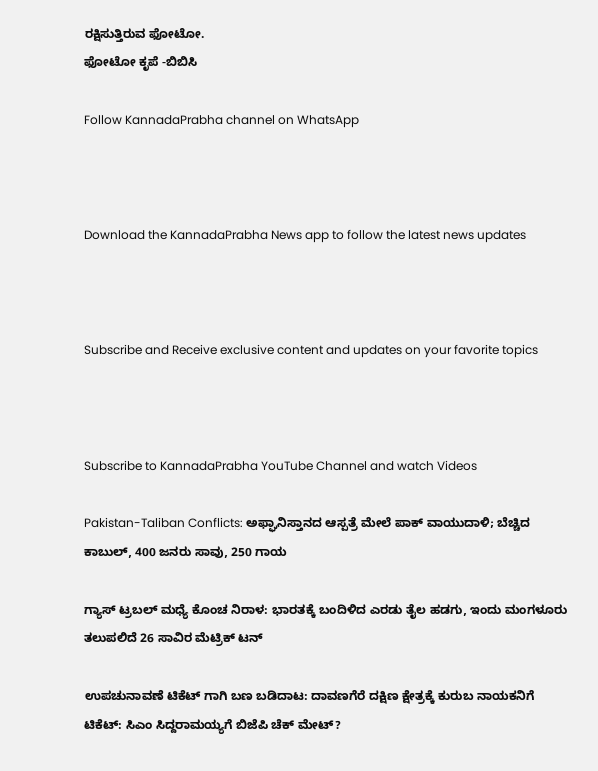ರಕ್ಷಿಸುತ್ತಿರುವ ಫೋಟೋ.
ಫೋಟೋ ಕೃಪೆ -ಬಿಬಿಸಿ

Follow KannadaPrabha channel on WhatsApp



Download the KannadaPrabha News app to follow the latest news updates



Subscribe and Receive exclusive content and updates on your favorite topics



Subscribe to KannadaPrabha YouTube Channel and watch Videos

Pakistan-Taliban Conflicts: ಅಫ್ಘಾನಿಸ್ತಾನದ ಆಸ್ಪತ್ರೆ ಮೇಲೆ ಪಾಕ್ ವಾಯುದಾಳಿ; ಬೆಚ್ಚಿದ ಕಾಬುಲ್, 400 ಜನರು ಸಾವು, 250 ಗಾಯ

ಗ್ಯಾಸ್ ಟ್ರಬಲ್ ಮಧ್ಯೆ ಕೊಂಚ ನಿರಾಳ: ಭಾರತಕ್ಕೆ ಬಂದಿಳಿದ ಎರಡು ತೈಲ ಹಡಗು, ಇಂದು ಮಂಗಳೂರು ತಲುಪಲಿದೆ 26 ಸಾವಿರ ಮೆಟ್ರಿಕ್ ಟನ್

ಉಪಚುನಾವಣೆ ಟಿಕೆಟ್ ಗಾಗಿ ಬಣ ಬಡಿದಾಟ: ದಾವಣಗೆರೆ ದಕ್ಷಿಣ ಕ್ಷೇತ್ರಕ್ಕೆ ಕುರುಬ ನಾಯಕನಿಗೆ ಟಿಕೆಟ್: ಸಿಎಂ ಸಿದ್ದರಾಮಯ್ಯಗೆ ಬಿಜೆಪಿ ಚೆಕ್ ಮೇಟ್?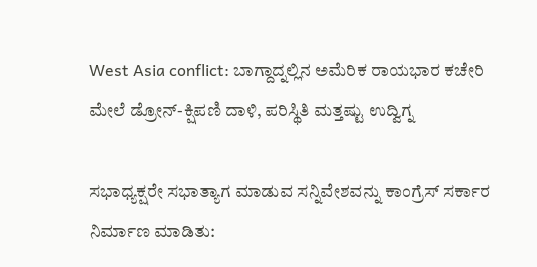West Asia conflict: ಬಾಗ್ದಾದ್ನಲ್ಲಿನ ಅಮೆರಿಕ ರಾಯಭಾರ ಕಚೇರಿ ಮೇಲೆ ಡ್ರೋನ್-ಕ್ಷಿಪಣಿ ದಾಳಿ, ಪರಿಸ್ಥಿತಿ ಮತ್ತಷ್ಟು ಉದ್ವಿಗ್ನ

ಸಭಾಧ್ಯಕ್ಷರೇ ಸಭಾತ್ಯಾಗ ಮಾಡುವ ಸನ್ನಿವೇಶವನ್ನು ಕಾಂಗ್ರೆಸ್ ಸರ್ಕಾರ ನಿರ್ಮಾಣ ಮಾಡಿತು: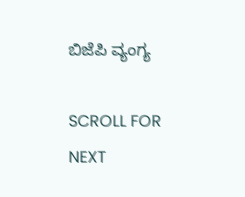ಬಿಜೆಪಿ ವ್ಯಂಗ್ಯ

SCROLL FOR NEXT